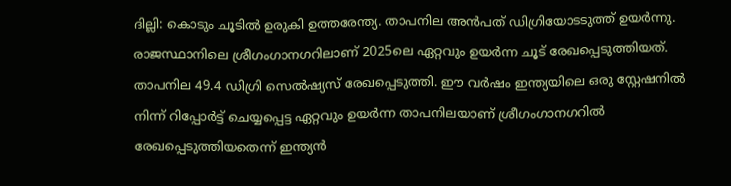ദില്ലി: കൊടും ചൂടിൽ ഉരുകി ഉത്തരേന്ത്യ. താപനില അൻപത് ഡിഗ്രിയോടടുത്ത് ഉയർന്നു. രാജസ്ഥാനിലെ ശ്രീഗംഗാനഗറിലാണ് 2025ലെ ഏറ്റവും ഉയർന്ന ചൂട് രേഖപ്പെടുത്തിയത്. താപനില 49.4 ഡിഗ്രി സെൽഷ്യസ് രേഖപ്പെടുത്തി. ഈ വർഷം ഇന്ത്യയിലെ ഒരു സ്റ്റേഷനിൽ നിന്ന് റിപ്പോർട്ട് ചെയ്യപ്പെട്ട ഏറ്റവും ഉയർന്ന താപനിലയാണ് ശ്രീഗംഗാനഗറിൽ രേഖപ്പെടുത്തിയതെന്ന് ഇന്ത്യൻ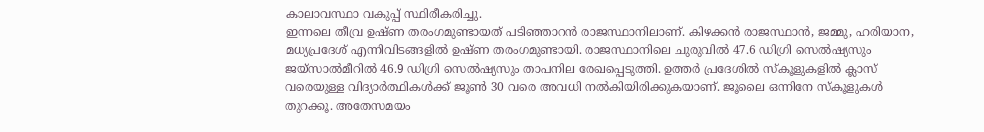കാലാവസ്ഥാ വകുപ്പ് സ്ഥിരീകരിച്ചു.
ഇന്നലെ തീവ്ര ഉഷ്ണ തരംഗമുണ്ടായത് പടിഞ്ഞാറൻ രാജസ്ഥാനിലാണ്. കിഴക്കൻ രാജസ്ഥാൻ, ജമ്മു, ഹരിയാന, മധ്യപ്രദേശ് എന്നിവിടങ്ങളിൽ ഉഷ്ണ തരംഗമുണ്ടായി. രാജസ്ഥാനിലെ ചുരുവിൽ 47.6 ഡിഗ്രി സെൽഷ്യസും ജയ്സാൽമീറിൽ 46.9 ഡിഗ്രി സെൽഷ്യസും താപനില രേഖപ്പെടുത്തി. ഉത്തർ പ്രദേശിൽ സ്കൂളുകളിൽ ക്ലാസ് വരെയുള്ള വിദ്യാർത്ഥികൾക്ക് ജൂൺ 30 വരെ അവധി നൽകിയിരിക്കുകയാണ്. ജൂലൈ ഒന്നിനേ സ്കൂളുകൾ തുറക്കൂ. അതേസമയം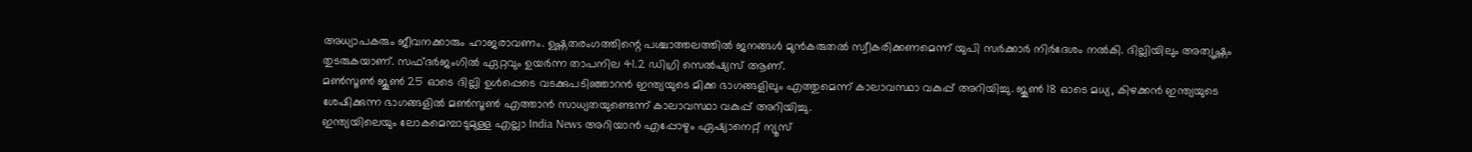അധ്യാപകരും ജീവനക്കാരും ഹാജരാവണം. ഉഷ്ണതരംഗത്തിന്റെ പശ്ചാത്തലത്തിൽ ജനങ്ങൾ മുൻകരുതൽ സ്വീകരിക്കണമെന്ന് യുപി സർക്കാർ നിർദേശം നൽകി. ദില്ലിയിലും അത്യുഷ്ണം തുടരുകയാണ്. സഫ്ദർജംഗിൽ ഏറ്റവും ഉയർന്ന താപനില 41.2 ഡിഗ്രി സെൽഷ്യസ് ആണ്.
മൺസൂൺ ജൂൺ 25 ഓടെ ദില്ലി ഉൾപ്പെടെ വടക്കുപടിഞ്ഞാറൻ ഇന്ത്യയുടെ മിക്ക ഭാഗങ്ങളിലും എത്തുമെന്ന് കാലാവസ്ഥാ വകുപ്പ് അറിയിച്ചു. ജൂൺ 18 ഓടെ മധ്യ, കിഴക്കൻ ഇന്ത്യയുടെ ശേഷിക്കുന്ന ഭാഗങ്ങളിൽ മൺസൂൺ എത്താൻ സാധ്യതയുണ്ടെന്ന് കാലാവസ്ഥാ വകുപ്പ് അറിയിച്ചു.
ഇന്ത്യയിലെയും ലോകമെമ്പാടുമുള്ള എല്ലാ India News അറിയാൻ എപ്പോഴും ഏഷ്യാനെറ്റ് ന്യൂസ്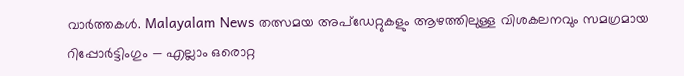വാർത്തകൾ. Malayalam News തത്സമയ അപ്ഡേറ്റുകളും ആഴത്തിലുള്ള വിശകലനവും സമഗ്രമായ റിപ്പോർട്ടിംഗും — എല്ലാം ഒരൊറ്റ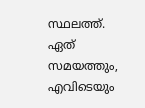സ്ഥലത്ത്. ഏത് സമയത്തും, എവിടെയും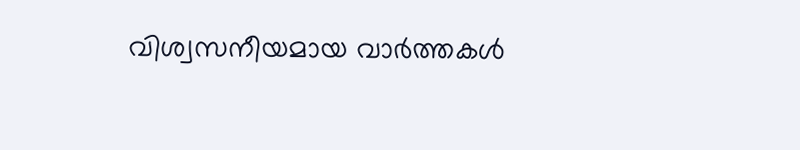വിശ്വസനീയമായ വാർത്തകൾ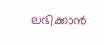ലഭിക്കാൻ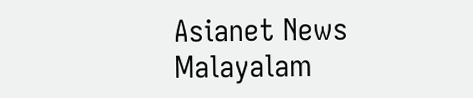Asianet News Malayalam